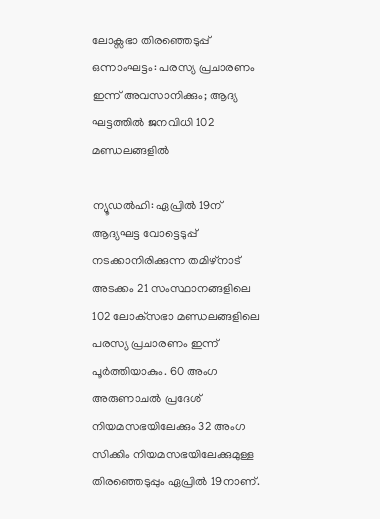ലോക്സഭാ തിരഞ്ഞെടുപ്പ് ഒന്നാംഘട്ടം: പരസ്യ പ്രചാരണം ഇന്ന് അവസാനിക്കും; ആദ്യ ഘട്ടത്തില്‍ ജനവിധി 102 മണ്ഡലങ്ങളിൽ

ന്യൂഡൽഹി: ഏപ്രിൽ 19ന് ആദ്യഘട്ട വോട്ടെടുപ്പ് നടക്കാനിരിക്കുന്ന തമിഴ്നാട് അടക്കം 21 സംസ്ഥാനങ്ങളിലെ 102 ലോക്‌സഭാ മണ്ഡലങ്ങളിലെ പരസ്യ പ്രചാരണം ഇന്ന് പൂർത്തിയാകും. 60 അംഗ അരുണാചൽ പ്രദേശ് നിയമസഭയിലേക്കും 32 അംഗ സിക്കിം നിയമസഭയിലേക്കുമുള്ള തിരഞ്ഞെടുപ്പും ഏപ്രിൽ 19നാണ്.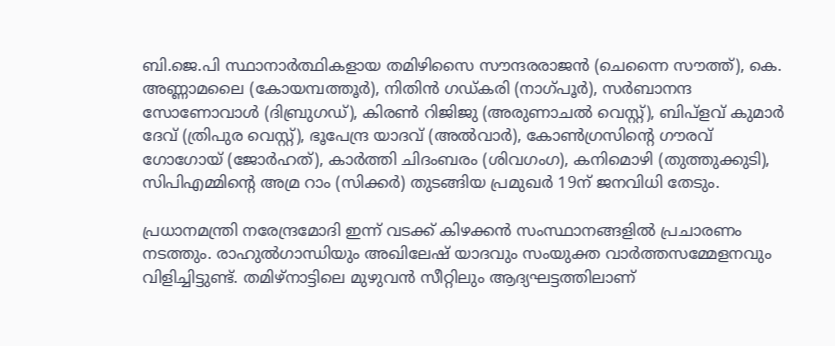ബി.ജെ.പി സ്ഥാനാർത്ഥികളായ തമിഴിസൈ സൗന്ദരരാജൻ (ചെന്നൈ സൗത്ത്), കെ. അണ്ണാമലൈ (കോയമ്പത്തൂർ), നിതിൻ ഗഡ്‌കരി (നാഗ്‌പൂർ), സർബാനന്ദ സോണോവാൾ (ദിബ്രുഗഡ്), കിരൺ റിജിജു (അരുണാചൽ വെസ്റ്റ്), ബിപ്ളവ് കുമാർ ദേവ് (ത്രിപുര വെസ്റ്റ്), ഭൂപേന്ദ്ര യാദവ് (അൽവാർ), കോൺഗ്രസിന്റെ ഗൗരവ് ഗോഗോയ് (ജോർഹത്), കാർത്തി ചിദംബരം (ശിവഗംഗ), കനിമൊഴി (തുത്തുക്കുടി), സിപിഎമ്മിന്റെ അമ്ര റാം (സിക്കർ) തുടങ്ങിയ പ്രമുഖർ 19ന് ജനവിധി തേടും.

പ്രധാനമന്ത്രി നരേന്ദ്രമോദി ഇന്ന് വടക്ക് കിഴക്കൻ സംസ്ഥാനങ്ങളില്‍ പ്രചാരണം നടത്തും. രാഹുല്‍ഗാന്ധിയും അഖിലേഷ് യാദവും സംയുക്ത വാർത്തസമ്മേളനവും വിളിച്ചിട്ടുണ്ട്. തമിഴ്നാട്ടിലെ മുഴുവൻ സീറ്റിലും ആദ്യഘട്ടത്തിലാണ്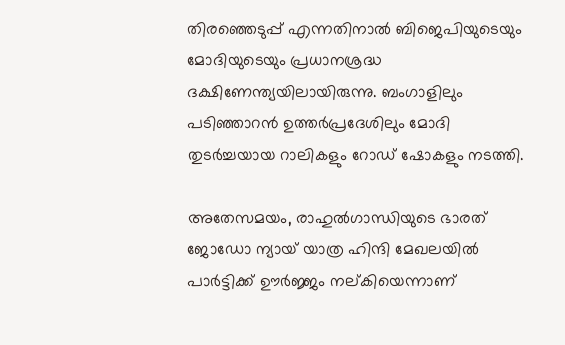തിരഞ്ഞെടുപ്പ് എന്നതിനാല്‍ ബിജെപിയുടെയും മോദിയുടെയും പ്രധാനശ്രദ്ധ ദക്ഷിണേന്ത്യയിലായിരുന്നു. ബംഗാളിലും പടിഞ്ഞാറൻ ഉത്തർപ്രദേശിലും മോദി തുടർച്ചയായ റാലികളും റോഡ് ഷോകളും നടത്തി.

അതേസമയം, രാഹുല്‍ഗാന്ധിയുടെ ഭാരത് ജോഡോ ന്യായ് യാത്ര ഹിന്ദി മേഖലയില്‍ പാർട്ടിക്ക് ഊർജ്ജം നല്കിയെന്നാണ്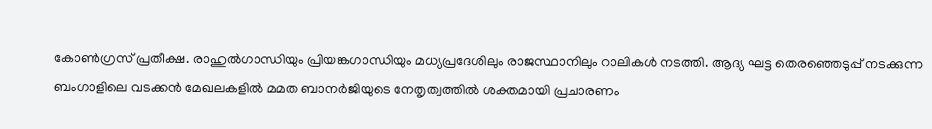കോണ്‍ഗ്രസ് പ്രതീക്ഷ. രാഹുല്‍ഗാന്ധിയും പ്രിയങ്കഗാന്ധിയും മധ്യപ്രദേശിലും രാജസ്ഥാനിലും റാലികള്‍ നടത്തി. ആദ്യ ഘട്ട തെരഞ്ഞെടുപ്പ് നടക്കുന്ന ബംഗാളിലെ വടക്കൻ മേഖലകളില്‍ മമത ബാനർജിയുടെ നേതൃത്വത്തില്‍ ശക്തമായി പ്രചാരണം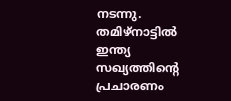നടന്നു. തമിഴ്നാട്ടില്‍ ഇന്ത്യ സഖ്യത്തിന്‍റെ പ്രചാരണം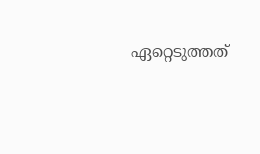ഏറ്റെടുത്തത്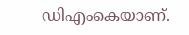ഡിഎംകെയാണ്.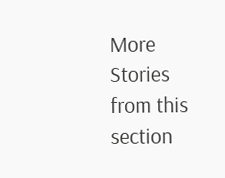More Stories from this section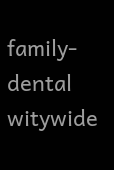family-dental
witywide